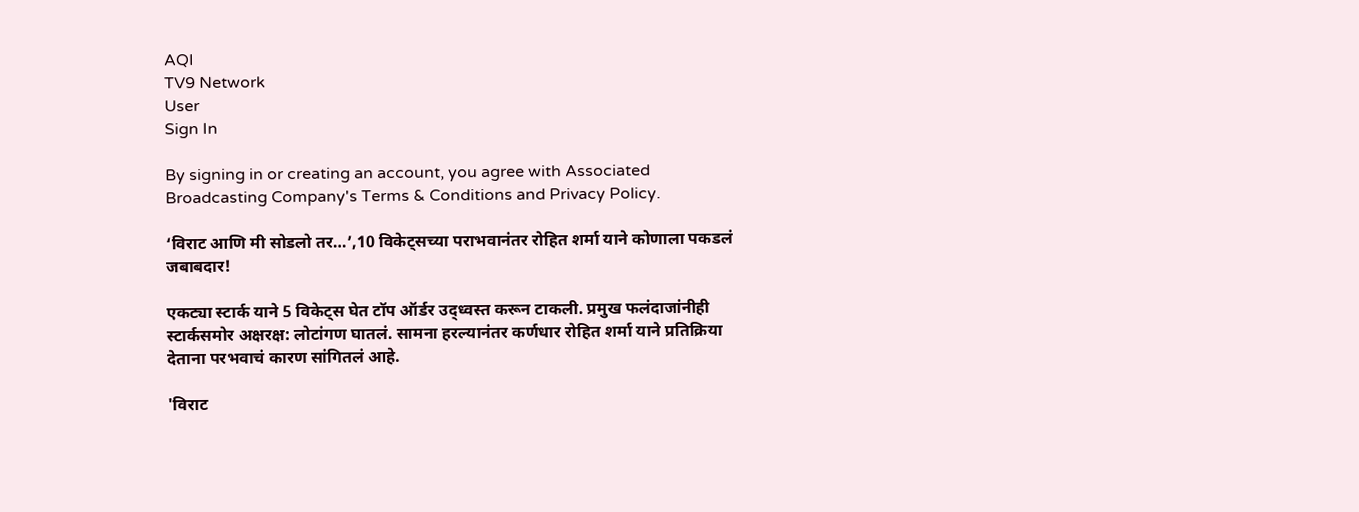AQI
TV9 Network
User
Sign In

By signing in or creating an account, you agree with Associated Broadcasting Company's Terms & Conditions and Privacy Policy.

‘विराट आणि मी सोडलो तर…’,10 विकेट्सच्या पराभवानंतर रोहित शर्मा याने कोणाला पकडलं जबाबदार!

एकट्या स्टार्क याने 5 विकेट्स घेत टॉप ऑर्डर उद्ध्वस्त करून टाकली. प्रमुख फलंदाजांनीही स्टार्कसमोर अक्षरक्ष: लोटांगण घातलं. सामना हरल्यानंतर कर्णधार रोहित शर्मा याने प्रतिक्रिया देताना परभवाचं कारण सांगितलं आहे.

'विराट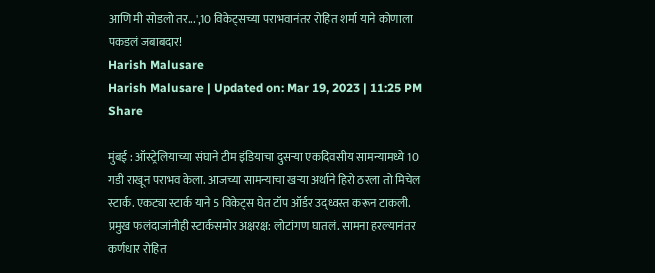आणि मी सोडलो तर...',10 विकेट्सच्या पराभवानंतर रोहित शर्मा याने कोणाला पकडलं जबाबदार!
Harish Malusare
Harish Malusare | Updated on: Mar 19, 2023 | 11:25 PM
Share

मुंबई : ऑस्ट्रेलियाच्या संघाने टीम इंडियाचा दुसऱ्या एकदिवसीय सामन्यामध्ये 10 गडी राखून पराभव केला. आजच्या सामन्याचा खऱ्या अर्थाने हिरो ठरला तो मिचेल स्टार्क. एकट्या स्टार्क याने 5 विकेट्स घेत टॉप ऑर्डर उद्ध्वस्त करून टाकली. प्रमुख फलंदाजांनीही स्टार्कसमोर अक्षरक्ष: लोटांगण घातलं. सामना हरल्यानंतर कर्णधार रोहित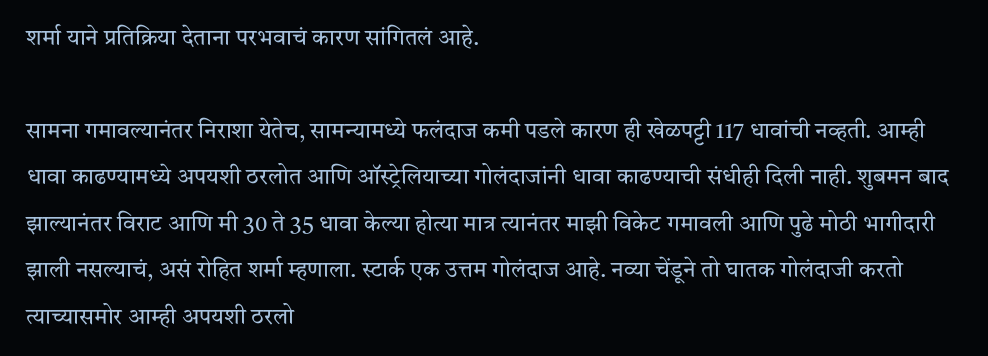शर्मा याने प्रतिक्रिया देताना परभवाचं कारण सांगितलं आहे.

सामना गमावल्यानंतर निराशा येतेच, सामन्यामध्ये फलंदाज कमी पडले कारण ही खेळपट्टी 117 धावांची नव्हती. आम्ही धावा काढण्यामध्ये अपयशी ठरलोत आणि ऑस्ट्रेलियाच्या गोलंदाजांनी धावा काढण्याची संधीही दिली नाही. शुबमन बाद झाल्यानंतर विराट आणि मी 30 ते 35 धावा केल्या होत्या मात्र त्यानंतर माझी विकेट गमावली आणि पुढे मोठी भागीदारी झाली नसल्याचं, असं रोहित शर्मा म्हणाला. स्टार्क एक उत्तम गोलंदाज आहे. नव्या चेंडूने तो घातक गोलंदाजी करतो त्याच्यासमोर आम्ही अपयशी ठरलो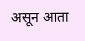असून आता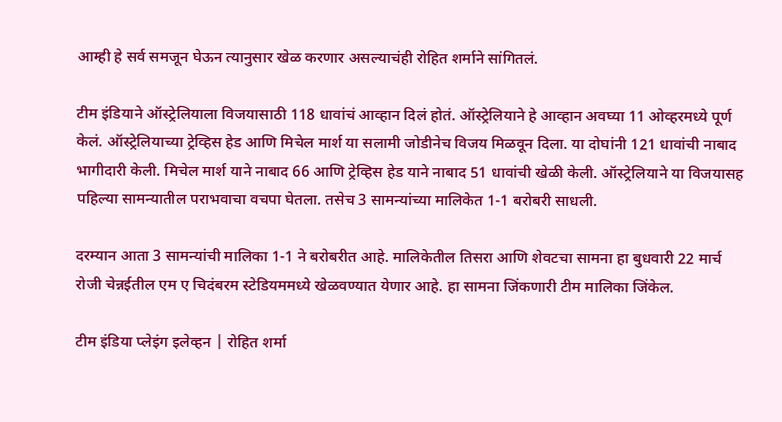आम्ही हे सर्व समजून घेऊन त्यानुसार खेळ करणार असल्याचंही रोहित शर्माने सांगितलं.

टीम इंडियाने ऑस्ट्रेलियाला विजयासाठी 118 धावांचं आव्हान दिलं होतं. ऑस्ट्रेलियाने हे आव्हान अवघ्या 11 ओव्हरमध्ये पूर्ण केलं. ऑस्ट्रेलियाच्या ट्रेव्हिस हेड आणि मिचेल मार्श या सलामी जोडीनेच विजय मिळवून दिला. या दोघांनी 121 धावांची नाबाद भागीदारी केली. मिचेल मार्श याने नाबाद 66 आणि ट्रेव्हिस हेड याने नाबाद 51 धावांची खेळी केली. ऑस्ट्रेलियाने या विजयासह पहिल्या सामन्यातील पराभवाचा वचपा घेतला. तसेच 3 सामन्यांच्या मालिकेत 1-1 बरोबरी साधली.

दरम्यान आता 3 सामन्यांची मालिका 1-1 ने बरोबरीत आहे. मालिकेतील तिसरा आणि शेवटचा सामना हा बुधवारी 22 मार्च रोजी चेन्नईतील एम ए चिदंबरम स्टेडियममध्ये खेळवण्यात येणार आहे. हा सामना जिंकणारी टीम मालिका जिंकेल.

टीम इंडिया प्लेइंग इलेव्हन | रोहित शर्मा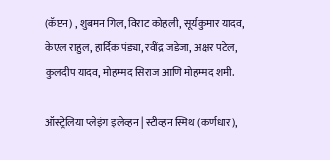(कॅप्टन) , शुबमन गिल, विराट कोहली, सूर्यकुमार यादव, केएल राहुल, हार्दिक पंड्या, रवींद्र जडेजा, अक्षर पटेल, कुलदीप यादव, मोहम्मद सिराज आणि मोहम्मद शमी.

ऑस्ट्रेलिया प्लेइंग इलेव्हन | स्टीव्हन स्मिथ (कर्णधार),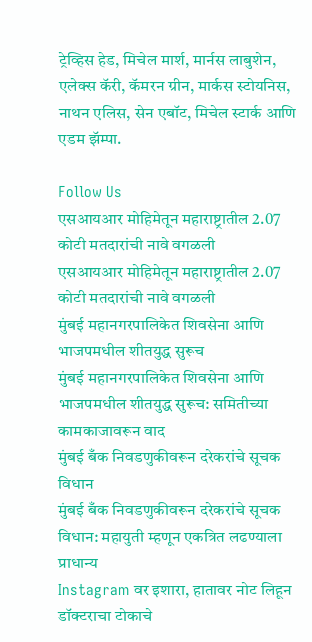ट्रेव्हिस हेड, मिचेल मार्श, मार्नस लाबुशेन, एलेक्स कॅरी, कॅमरन ग्रीन, मार्कस स्टोयनिस, नाथन एलिस, सेन एबॉट, मिचेल स्टार्क आणि एडम झॅम्पा.

Follow Us
एसआयआर मोहिमेतून महाराष्ट्रातील 2.07 कोटी मतदारांची नावे वगळली
एसआयआर मोहिमेतून महाराष्ट्रातील 2.07 कोटी मतदारांची नावे वगळली
मुंबई महानगरपालिकेत शिवसेना आणि भाजपमधील शीतयुद्ध सुरूच
मुंबई महानगरपालिकेत शिवसेना आणि भाजपमधील शीतयुद्ध सुरूच: समितीच्या कामकाजावरून वाद
मुंबई बँक निवडणुकीवरून दरेकरांचे सूचक विधान
मुंबई बँक निवडणुकीवरून दरेकरांचे सूचक विधान: महायुती म्हणून एकत्रित लढण्याला प्राधान्य
Instagram वर इशारा, हातावर नोट लिहून डॉक्टराचा टोकाचे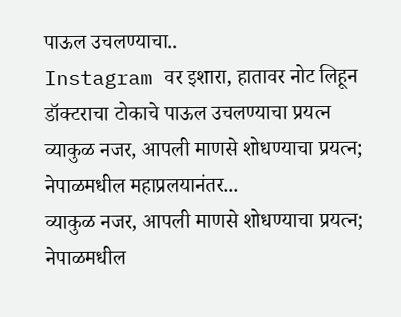पाऊल उचलण्याचा..
Instagram वर इशारा, हातावर नोट लिहून डॉक्टराचा टोकाचे पाऊल उचलण्याचा प्रयत्न
व्याकुळ नजर, आपली माणसे शोधण्याचा प्रयत्न; नेपाळमधील महाप्रलयानंतर...
व्याकुळ नजर, आपली माणसे शोधण्याचा प्रयत्न; नेपाळमधील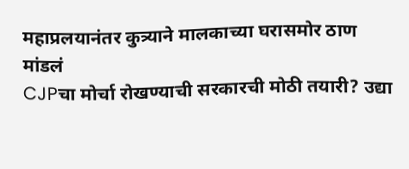महाप्रलयानंतर कुत्र्याने मालकाच्या घरासमोर ठाण मांडलं
CJPचा मोर्चा रोखण्याची सरकारची मोठी तयारी? उद्या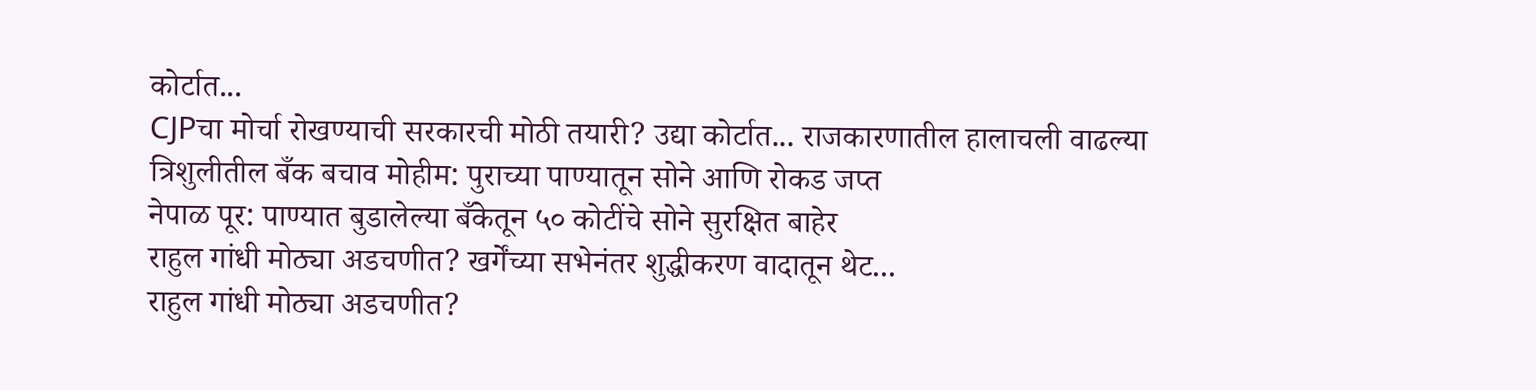कोर्टात...
CJPचा मोर्चा रोखण्याची सरकारची मोठी तयारी? उद्या कोर्टात... राजकारणातील हालाचली वाढल्या
त्रिशुलीतील बँक बचाव मोहीम: पुराच्या पाण्यातून सोने आणि रोकड जप्त
नेपाळ पूर: पाण्यात बुडालेल्या बँकेतून ५० कोटींचे सोने सुरक्षित बाहेर
राहुल गांधी मोठ्या अडचणीत? खर्गेंच्या सभेनंतर शुद्धीकरण वादातून थेट...
राहुल गांधी मोठ्या अडचणीत?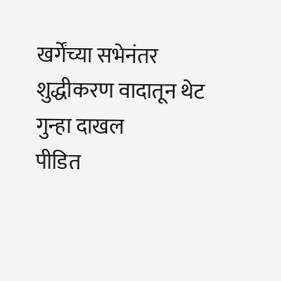खर्गेंच्या सभेनंतर शुद्धीकरण वादातून थेट गुन्हा दाखल
पीडित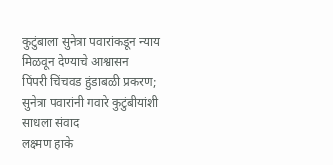कुटुंबाला सुनेत्रा पवारांकडून न्याय मिळवून देण्याचे आश्वासन
पिंपरी चिंचवड हुंडाबळी प्रकरण; सुनेत्रा पवारांनी गवारे कुटुंबीयांशी साधला संवाद
लक्ष्मण हाके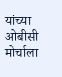यांच्या ओबीसी मोर्चाला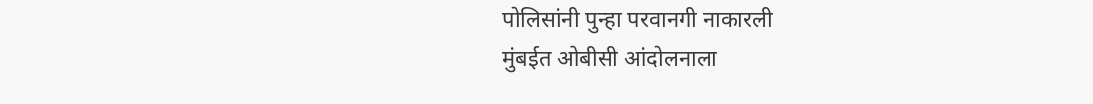पोलिसांनी पुन्हा परवानगी नाकारली
मुंबईत ओबीसी आंदोलनाला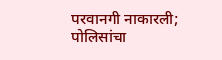परवानगी नाकारली; पोलिसांचा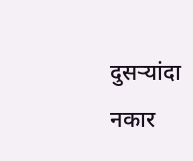दुसऱ्यांदा नकार